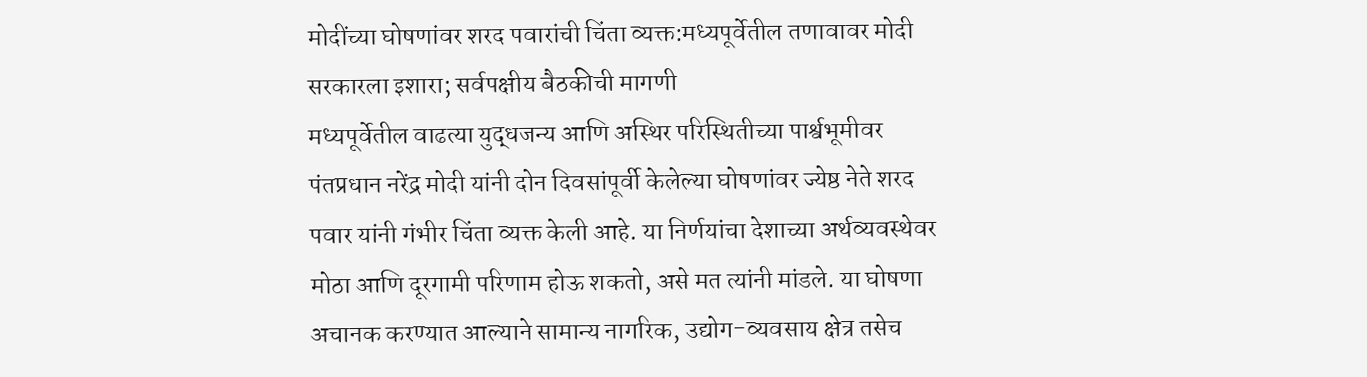मोदींच्या घोषणांवर शरद पवारांची चिंता व्यक्त:मध्यपूर्वेतील तणावावर मोदी सरकारला इशारा; सर्वपक्षीय बैठकीची मागणी
मध्यपूर्वेतील वाढत्या युद्धजन्य आणि अस्थिर परिस्थितीच्या पार्श्वभूमीवर पंतप्रधान नरेंद्र मोदी यांनी दोन दिवसांपूर्वी केलेल्या घोषणांवर ज्येष्ठ नेते शरद पवार यांनी गंभीर चिंता व्यक्त केली आहे. या निर्णयांचा देशाच्या अर्थव्यवस्थेवर मोठा आणि दूरगामी परिणाम होऊ शकतो, असे मत त्यांनी मांडले. या घोषणा अचानक करण्यात आल्याने सामान्य नागरिक, उद्योग-व्यवसाय क्षेत्र तसेच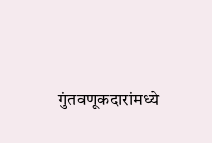गुंतवणूकदारांमध्ये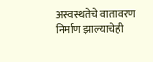अस्वस्थतेचे वातावरण निर्माण झाल्याचेही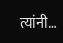त्यांनी…